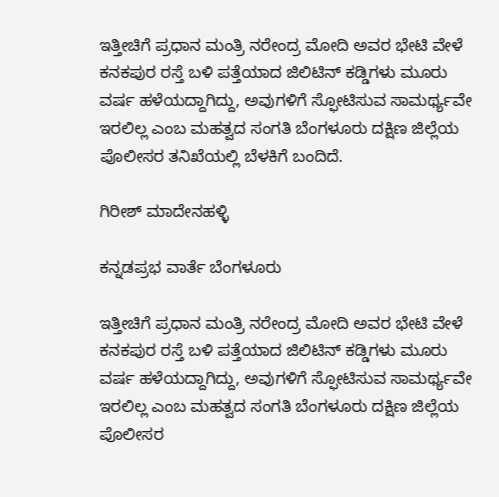ಇತ್ತೀಚಿಗೆ ಪ್ರಧಾನ ಮಂತ್ರಿ ನರೇಂದ್ರ ಮೋದಿ ಅವರ ಭೇಟಿ ವೇಳೆ ಕನಕಪುರ ರಸ್ತೆ ಬಳಿ ಪತ್ತೆಯಾದ ಜಿಲಿಟಿನ್ ಕಡ್ಡಿಗಳು ಮೂರು ವರ್ಷ ಹಳೆಯದ್ದಾಗಿದ್ದು, ಅವುಗಳಿಗೆ ಸ್ಫೋಟಿಸುವ ಸಾಮರ್ಥ್ಯವೇ ಇರಲಿಲ್ಲ ಎಂಬ ಮಹತ್ವದ ಸಂಗತಿ ಬೆಂಗಳೂರು ದಕ್ಷಿಣ ಜಿಲ್ಲೆಯ ಪೊಲೀಸರ ತನಿಖೆಯಲ್ಲಿ ಬೆಳಕಿಗೆ ಬಂದಿದೆ.

ಗಿರೀಶ್ ಮಾದೇನಹಳ್ಳಿ

ಕನ್ನಡಪ್ರಭ ವಾರ್ತೆ ಬೆಂಗಳೂರು

ಇತ್ತೀಚಿಗೆ ಪ್ರಧಾನ ಮಂತ್ರಿ ನರೇಂದ್ರ ಮೋದಿ ಅವರ ಭೇಟಿ ವೇಳೆ ಕನಕಪುರ ರಸ್ತೆ ಬಳಿ ಪತ್ತೆಯಾದ ಜಿಲಿಟಿನ್ ಕಡ್ಡಿಗಳು ಮೂರು ವರ್ಷ ಹಳೆಯದ್ದಾಗಿದ್ದು, ಅವುಗಳಿಗೆ ಸ್ಫೋಟಿಸುವ ಸಾಮರ್ಥ್ಯವೇ ಇರಲಿಲ್ಲ ಎಂಬ ಮಹತ್ವದ ಸಂಗತಿ ಬೆಂಗಳೂರು ದಕ್ಷಿಣ ಜಿಲ್ಲೆಯ ಪೊಲೀಸರ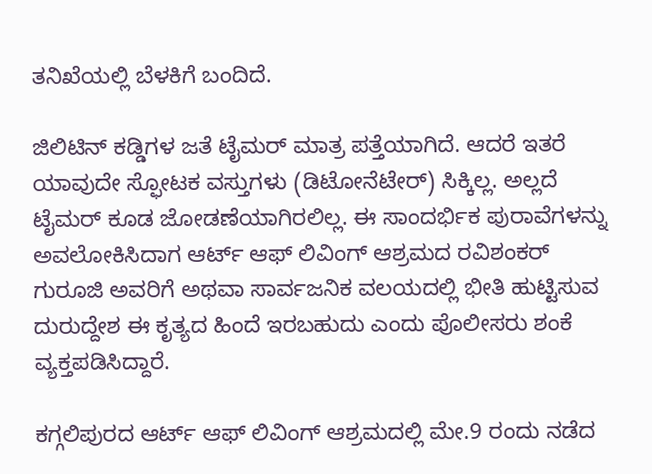ತನಿಖೆಯಲ್ಲಿ ಬೆಳಕಿಗೆ ಬಂದಿದೆ.

ಜಿಲಿಟಿನ್ ಕಡ್ಡಿಗಳ ಜತೆ ಟೈಮರ್ ಮಾತ್ರ ಪತ್ತೆಯಾಗಿದೆ. ಆದರೆ ಇತರೆ ಯಾವುದೇ ಸ್ಫೋಟಕ ವಸ್ತುಗಳು (ಡಿಟೋನೆಟೇರ್) ಸಿಕ್ಕಿಲ್ಲ. ಅಲ್ಲದೆ ಟೈಮರ್‌ ಕೂಡ ಜೋಡಣೆಯಾಗಿರಲಿಲ್ಲ. ಈ ಸಾಂದರ್ಭಿಕ ಪುರಾವೆಗಳನ್ನು ಅವಲೋಕಿಸಿದಾಗ ಆರ್ಟ್‌ ಆಫ್ ಲಿವಿಂಗ್‌ ಆಶ್ರಮದ ರವಿಶಂಕರ್ ಗುರೂಜಿ ಅವರಿಗೆ ಅಥವಾ ಸಾರ್ವಜನಿಕ ವಲಯದಲ್ಲಿ ಭೀತಿ ಹುಟ್ಟಿಸುವ ದುರುದ್ದೇಶ ಈ ಕೃತ್ಯದ ಹಿಂದೆ ಇರಬಹುದು ಎಂದು ಪೊಲೀಸರು ಶಂಕೆ ವ್ಯಕ್ತಪಡಿಸಿದ್ದಾರೆ.

ಕಗ್ಗಲಿಪುರದ ಆರ್ಟ್ ಆಫ್ ಲಿವಿಂಗ್ ಆಶ್ರಮದಲ್ಲಿ ಮೇ.9 ರಂದು ನಡೆದ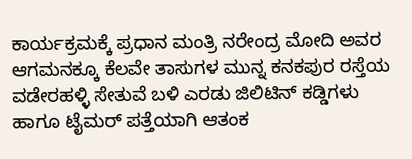ಕಾರ್ಯಕ್ರಮಕ್ಕೆ ಪ್ರಧಾನ ಮಂತ್ರಿ ನರೇಂದ್ರ ಮೋದಿ ಅವರ ಆಗಮನಕ್ಕೂ ಕೆಲವೇ ತಾಸುಗಳ ಮುನ್ನ ಕನಕಪುರ ರಸ್ತೆಯ ವಡೇರಹಳ್ಳಿ ಸೇತುವೆ ಬಳಿ ಎರಡು ಜಿಲಿಟಿನ್‌ ಕಡ್ಡಿಗಳು ಹಾಗೂ ಟೈಮರ್ ಪತ್ತೆಯಾಗಿ ಆತಂಕ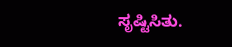ಸೃಷ್ಟಿಸಿತು.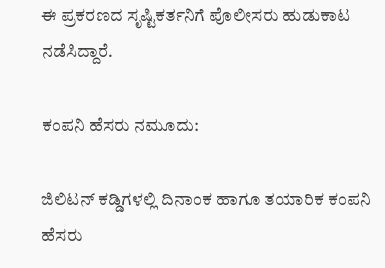ಈ ಪ್ರಕರಣದ ಸೃಷ್ಟಿಕರ್ತನಿಗೆ ಪೊಲೀಸರು ಹುಡುಕಾಟ ನಡೆಸಿದ್ದಾರೆ.

ಕಂಪನಿ ಹೆಸರು ನಮೂದು:

ಜಿಲಿಟನ್‌ ಕಡ್ಡಿಗಳಲ್ಲಿ ದಿನಾಂಕ ಹಾಗೂ ತಯಾರಿಕ ಕಂಪನಿ ಹೆಸರು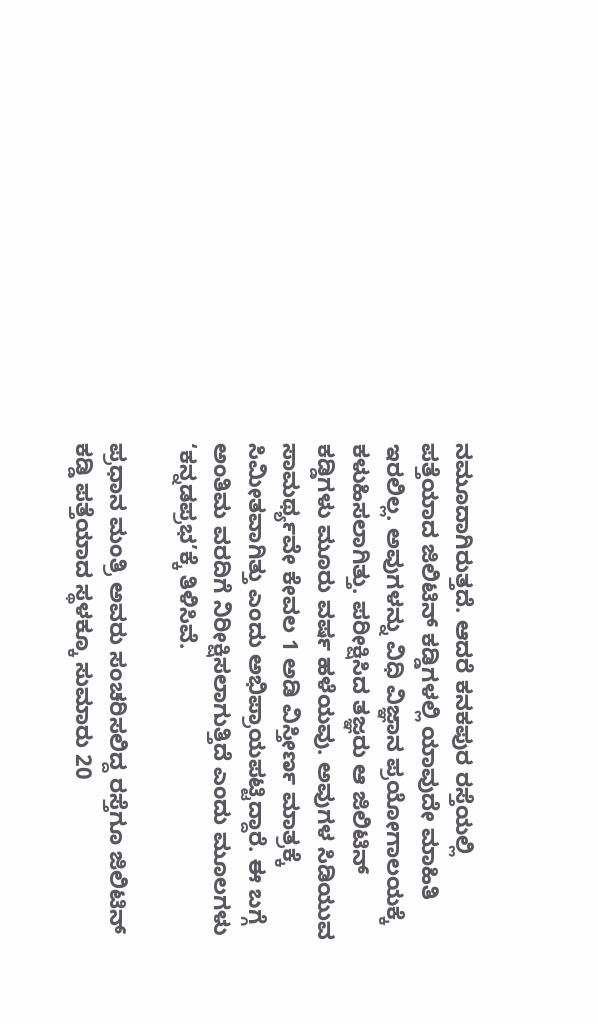ನಮೂದಾಗಿರುತ್ತದೆ. ಆದರೆ ಕನಕಪುರ ರಸ್ತೆಯಲ್ಲಿ ಪತ್ತೆಯಾದ ಜಿಲಿಟಿನ್‌ ಕಡ್ಡಿಗಳಲ್ಲಿ ಯಾವುದೇ ಮಾಹಿತಿ ಇರಲಿಲ್ಲ. ಅವುಗಳನ್ನು ವಿಧಿ ವಿಜ್ಞಾನ ಪ್ರಯೋಗಾಲಯಕ್ಕೆ ಕಳುಹಿಸಲಾಗಿತ್ತು. ಪರೀಕ್ಷಿಸಿದ ತಜ್ಞರು ಆ ಜಿಲಿಟಿನ್ ಕಡ್ಡಿಗಳು ಮೂರು ವರ್ಷ ಹಳೆಯವು. ಅವುಗಳ ಸಿಡಿಯುವ ಸಾಮರ್ಥ್ಯವೇ ಕೇವಲ 1 ಅಡಿ ವಿಸ್ತೀರ್ಣ ಮಾತ್ರಕ್ಕೆ ಸಿಮೀತವಾಗಿತ್ತು ಎಂದು ಅಭಿಪ್ರಾಯಪಟ್ಟಿದ್ದಾರೆ. ಈ ಬಗ್ಗೆ ಅಂತಿಮ ವರದಿಗೆ ನಿರೀಕ್ಷಿಸಲಾಗುತ್ತಿದೆ ಎಂದು ಮೂಲಗಳು ‘ಕನ್ನಡಪ್ರಭ’ಕ್ಕೆ ತಿಳಿಸಿವೆ.

ಪ್ರಧಾನ ಮಂತ್ರಿ ಅವರು ಸಂಚರಿಸಲಿದ್ದ ರಸ್ತೆಗೂ ಜಿಲಿಟಿನ್ ಕಡ್ಡಿ ಪತ್ತೆಯಾದ ಸ್ಥಳಕ್ಕೂ ಸುಮಾರು 20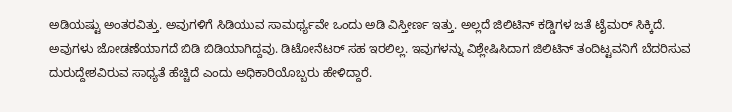ಅಡಿಯಷ್ಟು ಅಂತರವಿತ್ತು. ಅವುಗಳಿಗೆ ಸಿಡಿಯುವ ಸಾಮರ್ಥ್ಯವೇ ಒಂದು ಅಡಿ ವಿಸ್ತೀರ್ಣ ಇತ್ತು. ಅಲ್ಲದೆ ಜಿಲಿಟಿನ್ ಕಡ್ಡಿಗಳ ಜತೆ ಟೈಮರ್ ಸಿಕ್ಕಿದೆ. ಅವುಗಳು ಜೋಡಣೆಯಾಗದೆ ಬಿಡಿ ಬಿಡಿಯಾಗಿದ್ದವು. ಡಿಟೋನೆಟರ್‌ ಸಹ ಇರಲಿಲ್ಲ. ಇವುಗಳನ್ನು ವಿಶ್ಲೇಷಿಸಿದಾಗ ಜಿಲಿಟಿನ್ ತಂದಿಟ್ಟವನಿಗೆ ಬೆದರಿಸುವ ದುರುದ್ದೇಶವಿರುವ ಸಾಧ್ಯತೆ ಹೆಚ್ಚಿದೆ ಎಂದು ಅಧಿಕಾರಿಯೊಬ್ಬರು ಹೇಳಿದ್ದಾರೆ.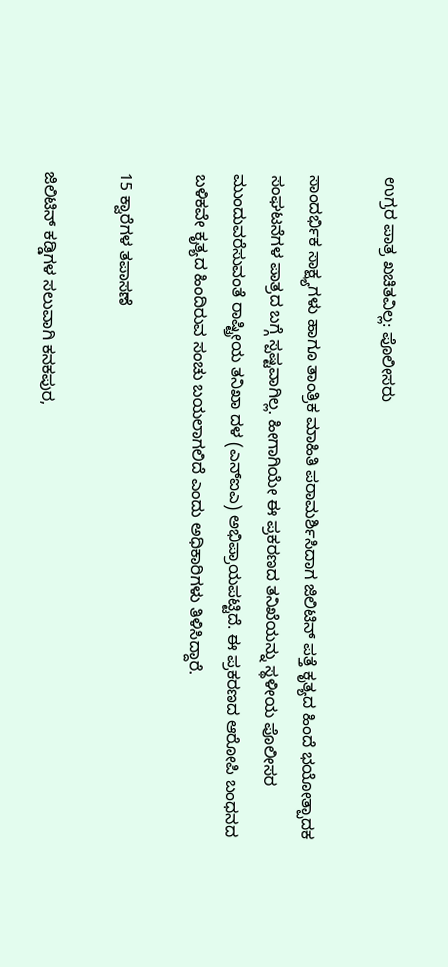ಉಗ್ರರ ಪಾತ್ರ ಖಚಿತವಿಲ್ಲ: ಪೊಲೀಸರು

ಸಾಂದರ್ಭಿಕ ಸಾಕ್ಷ್ಯಗಳು ಹಾಗೂ ತಾಂತ್ರಿಕ ಮಾಹಿತಿ ಪರಾಮರ್ಶಿಸಿದಾಗ ಜಿಲಿಟಿನ್ ಪತ್ತೆ ಕೃತ್ಯದ ಹಿಂದೆ ಭಯೋತ್ಪಾದಕ ಸಂಘಟನೆಗಳ ಪಾತ್ರದ ಬಗ್ಗೆ ಸ್ಪಷ್ಟವಾಗಿಲ್ಲ. ಹೀಗಾಗಿಯೇ ಈ ಪ್ರಕರಣದ ತನಿಖೆಯನ್ನು ಸ್ಥಳೀಯ ಪೊಲೀಸರ ಮುಂದುವರೆಸುವಂತೆ ರಾಷ್ಟ್ರೀಯ ತನಿಖಾ ದಳ (ಎನ್ಐಎ) ಅಭಿಪ್ರಾಯಪಟ್ಟಿದೆ. ಈ ಪ್ರಕರಣದ ಆರೋಪಿ ಬಂಧನದ ಬಳಿಕವೇ ಕೃತ್ಯದ ಹಿಂದಿರುವ ಸಂಚು ಬಯಲಾಗಲಿದೆ ಎಂದು ಅಧಿಕಾರಿಗಳು ತಿಳಿಸಿದ್ದಾರೆ.

15 ಕ್ವಾರೆಗಳ ತಪಾಸಣೆ

ಜಿಲಿಟಿನ್ ಕಡ್ಡಿಗಳ ಸಲುವಾಗಿ ಕನಕಪುರ,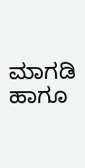ಮಾಗಡಿ ಹಾಗೂ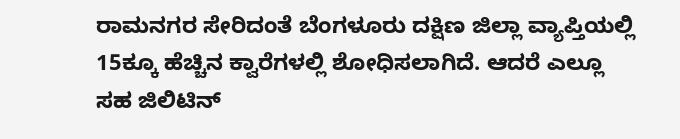ರಾಮನಗರ ಸೇರಿದಂತೆ ಬೆಂಗಳೂರು ದಕ್ಷಿಣ ಜಿಲ್ಲಾ ವ್ಯಾಪ್ತಿಯಲ್ಲಿ 15ಕ್ಕೂ ಹೆಚ್ಚಿನ ಕ್ವಾರೆಗಳಲ್ಲಿ ಶೋಧಿಸಲಾಗಿದೆ. ಆದರೆ ಎಲ್ಲೂ ಸಹ ಜಿಲಿಟಿನ್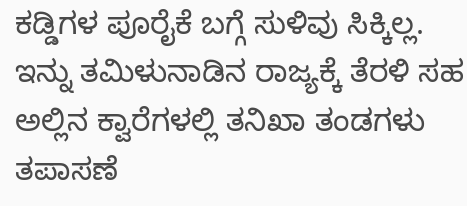ಕಡ್ಡಿಗಳ ಪೂರೈಕೆ ಬಗ್ಗೆ ಸುಳಿವು ಸಿಕ್ಕಿಲ್ಲ. ಇನ್ನು ತಮಿಳುನಾಡಿನ ರಾಜ್ಯಕ್ಕೆ ತೆರಳಿ ಸಹ ಅಲ್ಲಿನ ಕ್ವಾರೆಗಳಲ್ಲಿ ತನಿಖಾ ತಂಡಗಳು ತಪಾಸಣೆ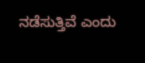ನಡೆಸುತ್ತಿವೆ ಎಂದು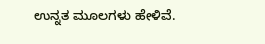ಉನ್ನತ ಮೂಲಗಳು ಹೇಳಿವೆ.